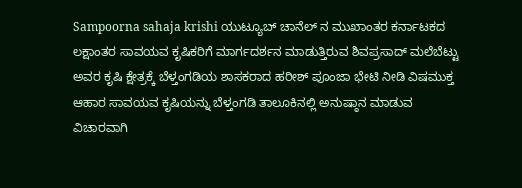Sampoorna sahaja krishi ಯುಟ್ಯೂಬ್ ಚಾನೆಲ್ ನ ಮುಖಾಂತರ ಕರ್ನಾಟಕದ ಲಕ್ಷಾಂತರ ಸಾವಯವ ಕೃಷಿಕರಿಗೆ ಮಾರ್ಗದರ್ಶನ ಮಾಡುತ್ತಿರುವ ಶಿವಪ್ರಸಾದ್ ಮಲೆಬೆಟ್ಟು ಅವರ ಕೃಷಿ ಕ್ಷೇತ್ರಕ್ಕೆ ಬೆಳ್ತಂಗಡಿಯ ಶಾಸಕರಾದ ಹರೀಶ್ ಪೂಂಜಾ ಭೇಟಿ ನೀಡಿ ವಿಷಮುಕ್ತ ಆಹಾರ ಸಾವಯವ ಕೃಷಿಯನ್ನು ಬೆಳ್ತಂಗಡಿ ತಾಲೂಕಿನಲ್ಲಿ ಅನುಷ್ಠಾನ ಮಾಡುವ ವಿಚಾರವಾಗಿ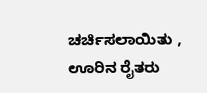ಚರ್ಚಿಸಲಾಯಿತು , ಊರಿನ ರೈತರು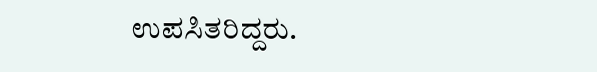ಉಪಸಿತರಿದ್ದರು.